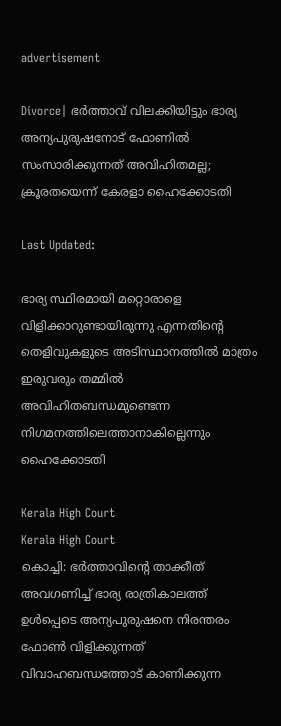advertisement

Divorce| ഭര്‍ത്താവ് വിലക്കിയിട്ടും ഭാര്യ അന്യപുരുഷനോട് ഫോണില്‍ സംസാരിക്കുന്നത് അവിഹിതമല്ല; ക്രൂരതയെന്ന് കേരളാ ഹൈക്കോടതി

Last Updated:

ഭാര്യ സ്ഥിരമായി മറ്റൊരാളെ വിളിക്കാറുണ്ടായിരുന്നു എന്നതിന്റെ തെളിവുകളുടെ അടിസ്ഥാനത്തിൽ മാത്രം ഇരുവരും തമ്മിൽ അവിഹിതബന്ധമുണ്ടെന്ന നിഗമനത്തിലെത്താനാകില്ലെന്നും ഹൈക്കോടതി

Kerala High Court
Kerala High Court
കൊച്ചി: ഭർത്താവിന്റെ താക്കീത് അവഗണിച്ച് ഭാര്യ രാത്രികാലത്ത് ഉൾപ്പെടെ അന്യപുരുഷനെ നിരന്തരം ഫോൺ വിളിക്കുന്നത് വിവാഹബന്ധത്തോട് കാണിക്കുന്ന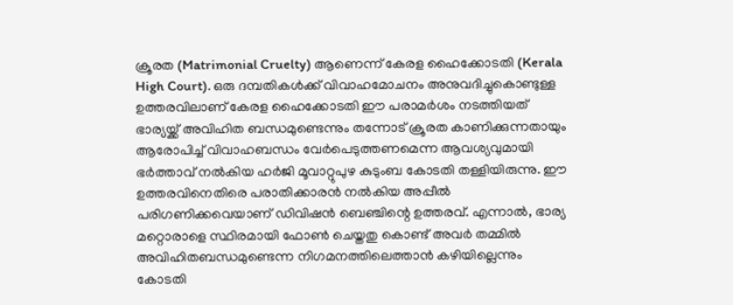ക്രൂരത (Matrimonial Cruelty) ആണെന്ന് കേരള ഹൈക്കോടതി (Kerala High Court). ഒരു ദമ്പതികള്‍ക്ക് വിവാഹമോചനം അനുവദിച്ചുകൊണ്ടുള്ള ഉത്തരവിലാണ് കേരള ഹൈക്കോടതി ഈ പരാമര്‍ശം നടത്തിയത്
ഭാര്യയ്ക്ക് അവിഹിത ബന്ധമുണ്ടെന്നും തന്നോട് ക്രൂരത കാണിക്കുന്നതായും ആരോപിച്ച് വിവാഹബന്ധം വേർപെടുത്തണമെന്ന ആവശ്യവുമായി ഭർത്താവ് നൽകിയ ഹർജി മൂവാറ്റുപുഴ കുടുംബ കോടതി തള്ളിയിരുന്നു. ഈ ഉത്തരവിനെതിരെ പരാതിക്കാരൻ നൽകിയ അപ്പീൽ പരിഗണിക്കവെയാണ് ഡിവിഷൻ ബെഞ്ചിന്റെ ഉത്തരവ്. എന്നാൽ, ഭാര്യ മറ്റൊരാളെ സ്ഥിരമായി ഫോൺ ചെയ്തതു കൊണ്ട് അവർ തമ്മിൽ അവിഹിതബന്ധമുണ്ടെന്ന നിഗമനത്തിലെത്താൻ കഴിയില്ലെന്നും കോടതി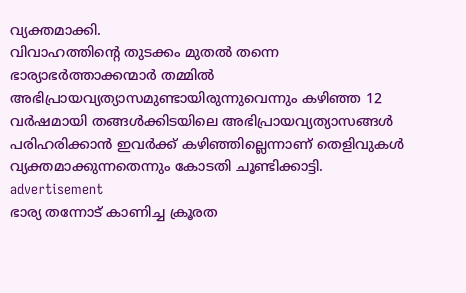വ്യക്തമാക്കി.
വിവാഹത്തിന്റെ തുടക്കം മുതൽ തന്നെ ഭാര്യാഭർത്താക്കന്മാർ തമ്മിൽ അഭിപ്രായവ്യത്യാസമുണ്ടായിരുന്നുവെന്നും കഴിഞ്ഞ 12 വർഷമായി തങ്ങൾക്കിടയിലെ അഭിപ്രായവ്യത്യാസങ്ങൾ പരിഹരിക്കാൻ ഇവർക്ക് കഴിഞ്ഞില്ലെന്നാണ് തെളിവുകൾ വ്യക്തമാക്കുന്നതെന്നും കോടതി ചൂണ്ടിക്കാട്ടി.
advertisement
ഭാര്യ തന്നോട് കാണിച്ച ക്രൂരത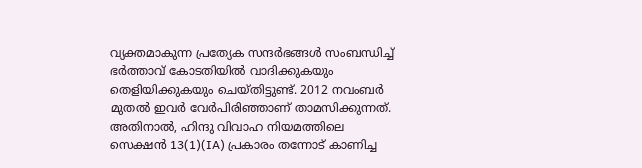വ്യക്തമാകുന്ന പ്രത്യേക സന്ദർഭങ്ങൾ സംബന്ധിച്ച് ഭർത്താവ് കോടതിയിൽ വാദിക്കുകയും തെളിയിക്കുകയും ചെയ്തിട്ടുണ്ട്. 2012 നവംബർ മുതൽ ഇവർ വേർപിരിഞ്ഞാണ് താമസിക്കുന്നത്. അതിനാൽ, ഹിന്ദു വിവാഹ നിയമത്തിലെ സെക്ഷൻ 13(1)(IA) പ്രകാരം തന്നോട് കാണിച്ച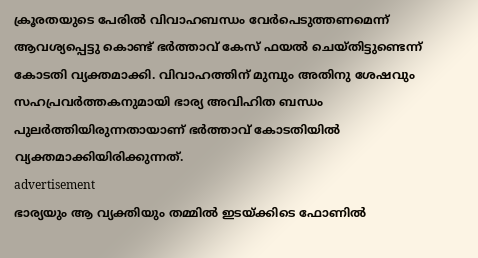ക്രൂരതയുടെ പേരിൽ വിവാഹബന്ധം വേർപെടുത്തണമെന്ന് ആവശ്യപ്പെട്ടു കൊണ്ട് ഭർത്താവ് കേസ് ഫയൽ ചെയ്തിട്ടുണ്ടെന്ന് കോടതി വ്യക്തമാക്കി. വിവാഹത്തിന് മുമ്പും അതിനു ശേഷവും സഹപ്രവർത്തകനുമായി ഭാര്യ അവിഹിത ബന്ധം പുലർത്തിയിരുന്നതായാണ് ഭർത്താവ് കോടതിയിൽ വ്യക്തമാക്കിയിരിക്കുന്നത്.
advertisement
ഭാര്യയും ആ വ്യക്തിയും തമ്മിൽ ഇടയ്‌ക്കിടെ ഫോണിൽ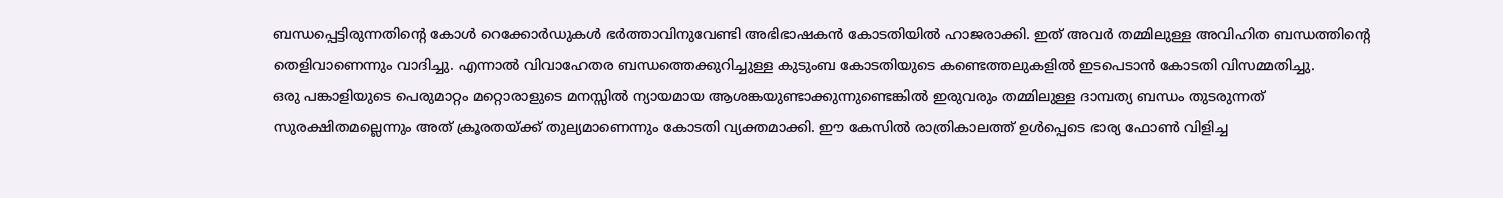ബന്ധപ്പെട്ടിരുന്നതിന്റെ കോൾ റെക്കോർഡുകൾ ഭർത്താവിനുവേണ്ടി അഭിഭാഷകൻ കോടതിയിൽ ഹാജരാക്കി. ഇത് അവർ തമ്മിലുള്ള അവിഹിത ബന്ധത്തിന്റെ തെളിവാണെന്നും വാദിച്ചു. എന്നാൽ വിവാഹേതര ബന്ധത്തെക്കുറിച്ചുള്ള കുടുംബ കോടതിയുടെ കണ്ടെത്തലുകളിൽ ഇടപെടാൻ കോടതി വിസമ്മതിച്ചു.
ഒരു പങ്കാളിയുടെ പെരുമാറ്റം മറ്റൊരാളുടെ മനസ്സിൽ ന്യായമായ ആശങ്കയുണ്ടാക്കുന്നുണ്ടെങ്കിൽ ഇരുവരും തമ്മിലുള്ള ദാമ്പത്യ ബന്ധം തുടരുന്നത് സുരക്ഷിതമല്ലെന്നും അത് ക്രൂരതയ്ക്ക് തുല്യമാണെന്നും കോടതി വ്യക്തമാക്കി. ഈ കേസിൽ രാത്രികാലത്ത് ഉൾപ്പെടെ ഭാര്യ ഫോൺ വിളിച്ച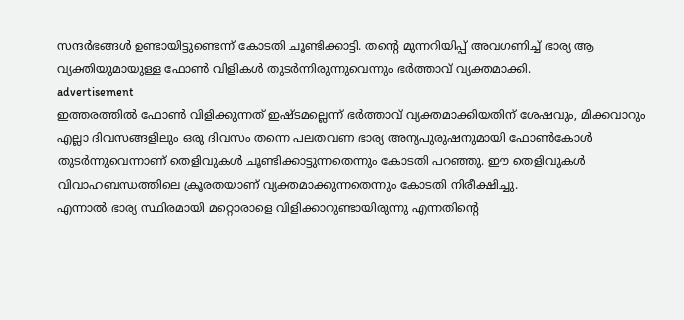സന്ദർഭങ്ങൾ ഉണ്ടായിട്ടുണ്ടെന്ന് കോടതി ചൂണ്ടിക്കാട്ടി. തന്റെ മുന്നറിയിപ്പ് അവഗണിച്ച് ഭാര്യ ആ വ്യക്തിയുമായുള്ള ഫോൺ വിളികൾ തുടർന്നിരുന്നുവെന്നും ഭർത്താവ് വ്യക്തമാക്കി.
advertisement
ഇത്തരത്തിൽ ഫോൺ വിളിക്കുന്നത് ഇഷ്ടമല്ലെന്ന് ഭർത്താവ് വ്യക്തമാക്കിയതിന് ശേഷവും, മിക്കവാറും എല്ലാ ദിവസങ്ങളിലും ഒരു ദിവസം തന്നെ പലതവണ ഭാര്യ അന്യപുരുഷനുമായി ഫോണ്‍കോള്‍ തുടർന്നുവെന്നാണ് തെളിവുകൾ ചൂണ്ടിക്കാട്ടുന്നതെന്നും കോടതി പറഞ്ഞു. ഈ തെളിവുകൾ വിവാഹബന്ധത്തിലെ ക്രൂരതയാണ് വ്യക്തമാക്കുന്നതെന്നും കോടതി നിരീക്ഷിച്ചു.
എന്നാൽ ഭാര്യ സ്ഥിരമായി മറ്റൊരാളെ വിളിക്കാറുണ്ടായിരുന്നു എന്നതിന്റെ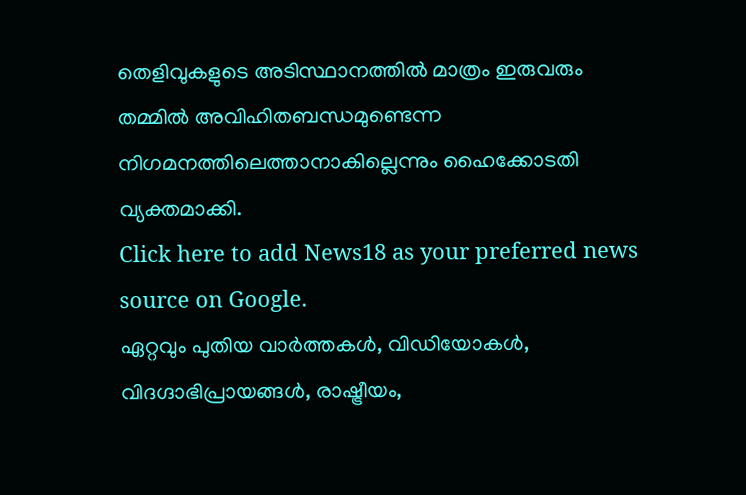തെളിവുകളുടെ അടിസ്ഥാനത്തിൽ മാത്രം ഇരുവരും തമ്മിൽ അവിഹിതബന്ധമുണ്ടെന്ന നിഗമനത്തിലെത്താനാകില്ലെന്നും ഹൈക്കോടതി വ്യക്തമാക്കി.
Click here to add News18 as your preferred news source on Google.
ഏറ്റവും പുതിയ വാർത്തകൾ, വിഡിയോകൾ, വിദഗ്ദാഭിപ്രായങ്ങൾ, രാഷ്ട്രീയം,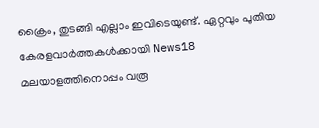ക്രൈം, തുടങ്ങി എല്ലാം ഇവിടെയുണ്ട്. ഏറ്റവും പുതിയ കേരളവാർത്തകൾക്കായി News18 മലയാളത്തിനൊപ്പം വരൂ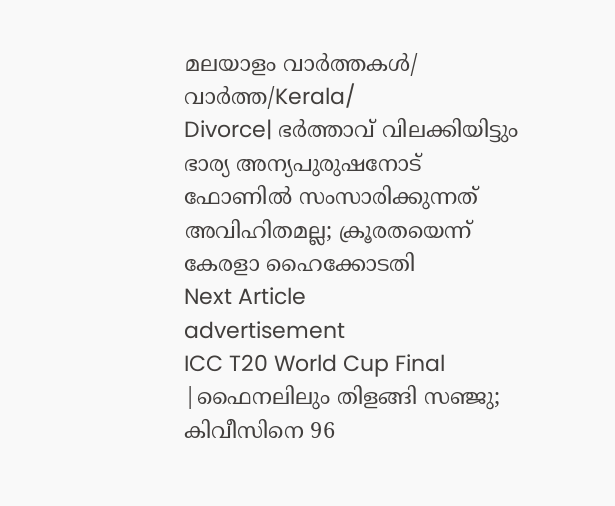മലയാളം വാർത്തകൾ/ വാർത്ത/Kerala/
Divorce| ഭര്‍ത്താവ് വിലക്കിയിട്ടും ഭാര്യ അന്യപുരുഷനോട് ഫോണില്‍ സംസാരിക്കുന്നത് അവിഹിതമല്ല; ക്രൂരതയെന്ന് കേരളാ ഹൈക്കോടതി
Next Article
advertisement
ICC T20 World Cup Final |ഫൈനലിലും തിളങ്ങി സഞ്ജു; കിവീസിനെ 96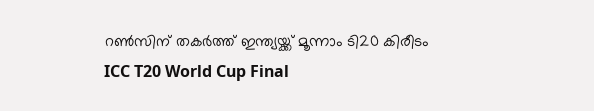റൺസിന് തകർത്ത് ഇന്ത്യയ്ക്ക് മൂന്നാം ടി20 കിരീടം
ICC T20 World Cup Final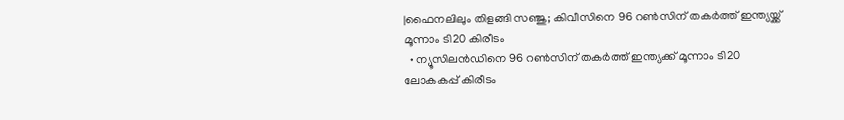|ഫൈനലിലും തിളങ്ങി സഞ്ജു; കിവീസിനെ 96 റൺസിന് തകർത്ത് ഇന്ത്യയ്ക്ക് മൂന്നാം ടി20 കിരീടം
  • ന്യൂസിലൻഡിനെ 96 റൺസിന് തകർത്ത് ഇന്ത്യക്ക് മൂന്നാം ടി20 ലോകകപ്പ് കിരീടം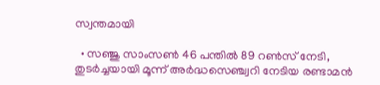സ്വന്തമായി

  • സഞ്ജു സാംസൺ 46 പന്തിൽ 89 റൺസ് നേടി, തുടർച്ചയായി മൂന്ന് അർദ്ധസെഞ്ച്വറി നേടിയ രണ്ടാമൻ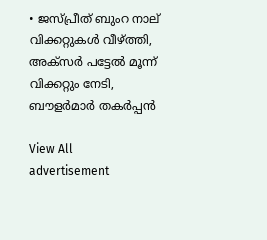• ജസ്പ്രീത് ബുംറ നാല് വിക്കറ്റുകൾ വീഴ്ത്തി, അക്സർ പട്ടേൽ മൂന്ന് വിക്കറ്റും നേടി, ബൗളർമാർ തകർപ്പൻ

View All
advertisement